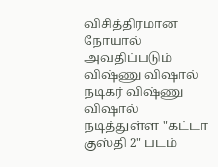விசித்திரமான நோயால் அவதிப்படும் விஷ்ணு விஷால்
நடிகர் விஷ்ணு விஷால் நடித்துள்ள "கட்டா குஸ்தி 2" படம்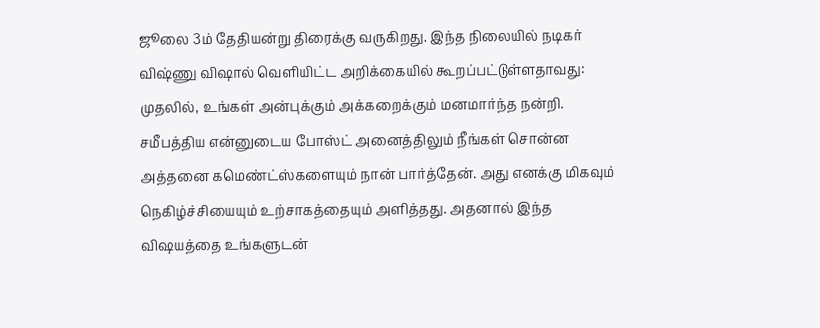ஜூலை 3ம் தேதியன்று திரைக்கு வருகிறது. இந்த நிலையில் நடிகர் விஷ்ணு விஷால் வெளியிட்ட அறிக்கையில் கூறப்பட்டுள்ளதாவது: முதலில், உங்கள் அன்புக்கும் அக்கறைக்கும் மனமார்ந்த நன்றி. சமீபத்திய என்னுடைய போஸ்ட் அனைத்திலும் நீங்கள் சொன்ன அத்தனை கமெண்ட்ஸ்களையும் நான் பார்த்தேன். அது எனக்கு மிகவும் நெகிழ்ச்சியையும் உற்சாகத்தையும் அளித்தது. அதனால் இந்த விஷயத்தை உங்களுடன்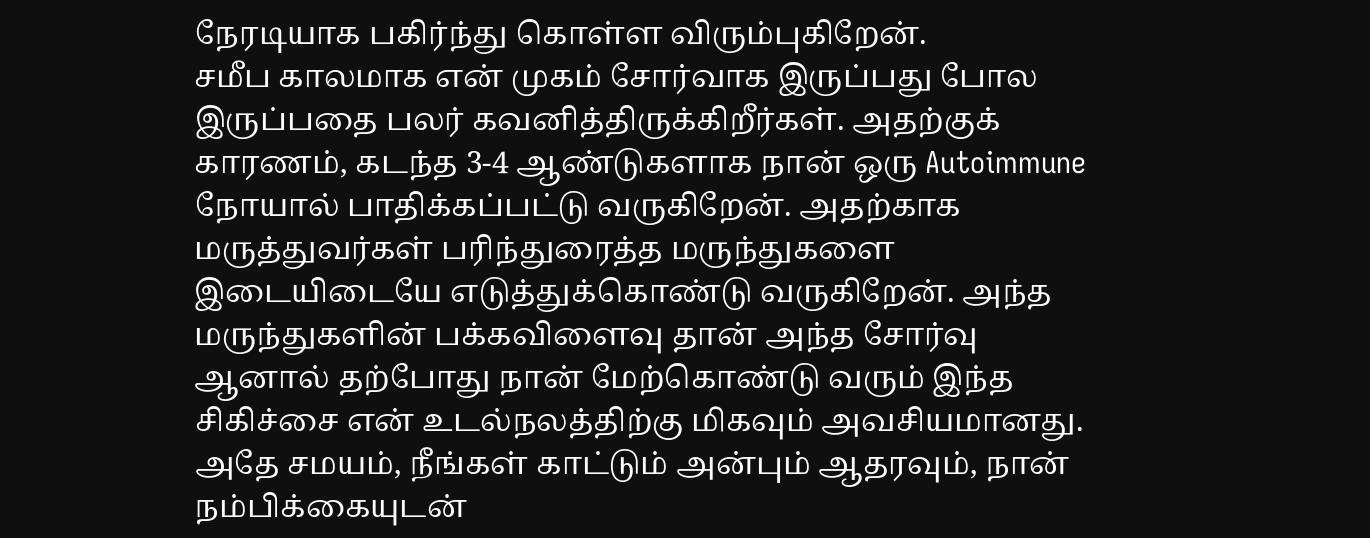நேரடியாக பகிர்ந்து கொள்ள விரும்புகிறேன்.
சமீப காலமாக என் முகம் சோர்வாக இருப்பது போல இருப்பதை பலர் கவனித்திருக்கிறீர்கள். அதற்குக் காரணம், கடந்த 3-4 ஆண்டுகளாக நான் ஒரு Autoimmune நோயால் பாதிக்கப்பட்டு வருகிறேன். அதற்காக மருத்துவர்கள் பரிந்துரைத்த மருந்துகளை இடையிடையே எடுத்துக்கொண்டு வருகிறேன். அந்த மருந்துகளின் பக்கவிளைவு தான் அந்த சோர்வு ஆனால் தற்போது நான் மேற்கொண்டு வரும் இந்த சிகிச்சை என் உடல்நலத்திற்கு மிகவும் அவசியமானது.
அதே சமயம், நீங்கள் காட்டும் அன்பும் ஆதரவும், நான் நம்பிக்கையுடன்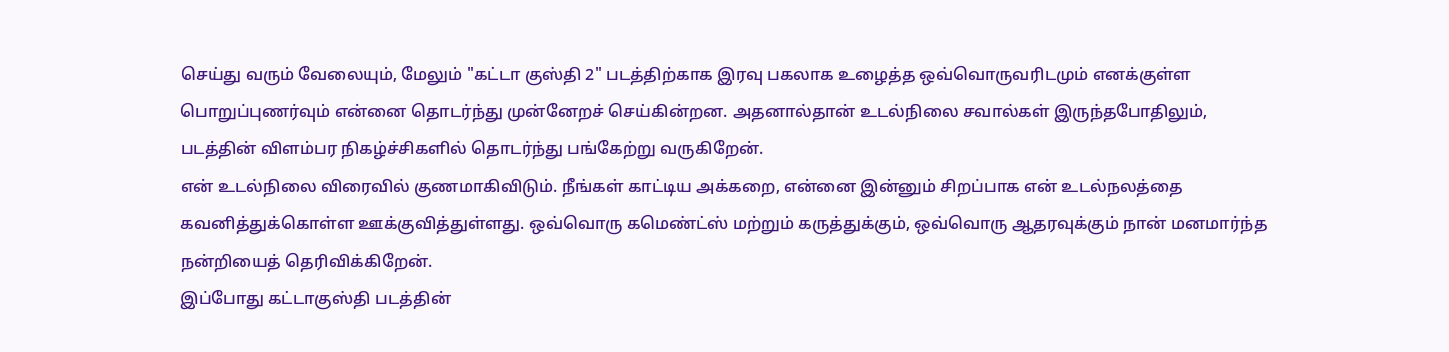செய்து வரும் வேலையும், மேலும் "கட்டா குஸ்தி 2" படத்திற்காக இரவு பகலாக உழைத்த ஒவ்வொருவரிடமும் எனக்குள்ள பொறுப்புணர்வும் என்னை தொடர்ந்து முன்னேறச் செய்கின்றன. அதனால்தான் உடல்நிலை சவால்கள் இருந்தபோதிலும், படத்தின் விளம்பர நிகழ்ச்சிகளில் தொடர்ந்து பங்கேற்று வருகிறேன்.
என் உடல்நிலை விரைவில் குணமாகிவிடும். நீங்கள் காட்டிய அக்கறை, என்னை இன்னும் சிறப்பாக என் உடல்நலத்தை கவனித்துக்கொள்ள ஊக்குவித்துள்ளது. ஒவ்வொரு கமெண்ட்ஸ் மற்றும் கருத்துக்கும், ஒவ்வொரு ஆதரவுக்கும் நான் மனமார்ந்த நன்றியைத் தெரிவிக்கிறேன்.
இப்போது கட்டாகுஸ்தி படத்தின்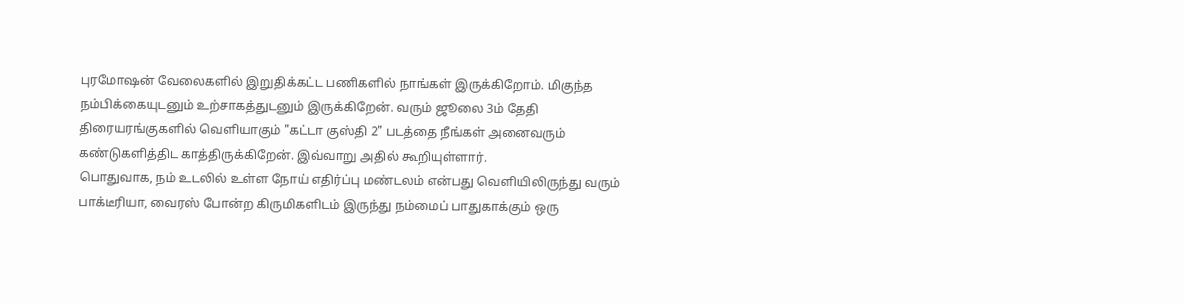புரமோஷன் வேலைகளில் இறுதிக்கட்ட பணிகளில் நாங்கள் இருக்கிறோம். மிகுந்த நம்பிக்கையுடனும் உற்சாகத்துடனும் இருக்கிறேன். வரும் ஜூலை 3ம் தேதி திரையரங்குகளில் வெளியாகும் "கட்டா குஸ்தி 2" படத்தை நீங்கள் அனைவரும் கண்டுகளித்திட காத்திருக்கிறேன். இவ்வாறு அதில் கூறியுள்ளார்.
பொதுவாக, நம் உடலில் உள்ள நோய் எதிர்ப்பு மண்டலம் என்பது வெளியிலிருந்து வரும் பாக்டீரியா, வைரஸ் போன்ற கிருமிகளிடம் இருந்து நம்மைப் பாதுகாக்கும் ஒரு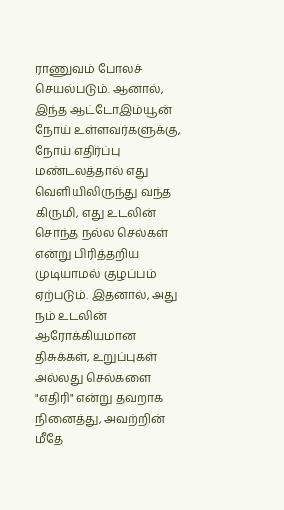ராணுவம் போலச் செயல்படும். ஆனால், இந்த ஆட்டோஇம்யூன் நோய் உள்ளவர்களுக்கு, நோய் எதிர்ப்பு மண்டலத்தால் எது வெளியிலிருந்து வந்த கிருமி, எது உடலின் சொந்த நல்ல செல்கள் என்று பிரித்தறிய முடியாமல் குழப்பம் ஏற்படும். இதனால், அது நம் உடலின் ஆரோக்கியமான திசுக்கள், உறுப்புகள் அல்லது செல்களை "எதிரி" என்று தவறாக நினைத்து, அவற்றின் மீதே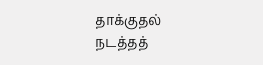தாக்குதல் நடத்தத்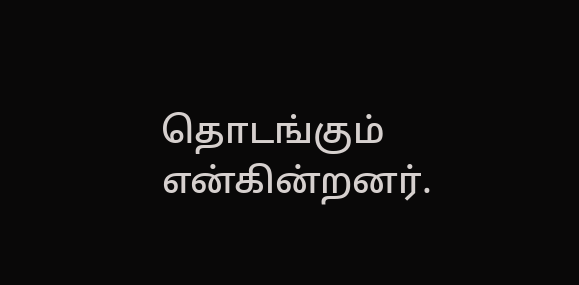தொடங்கும் என்கின்றனர்.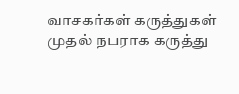வாசகர்கள் கருத்துகள்
முதல் நபராக கருத்து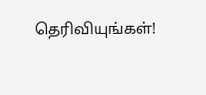தெரிவியுங்கள்!